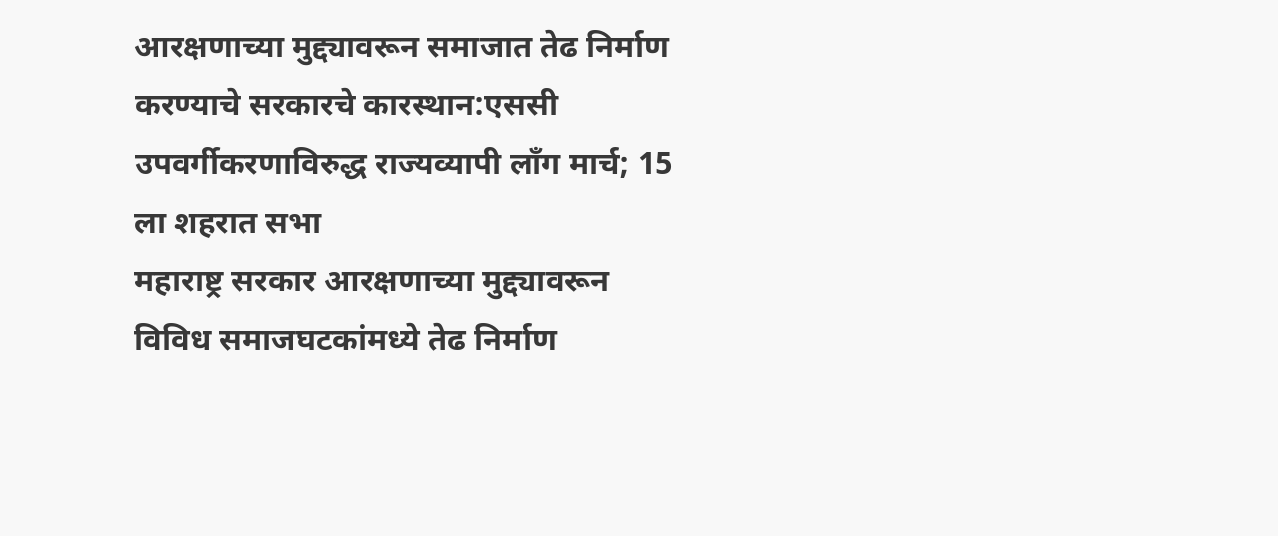आरक्षणाच्या मुद्द्यावरून समाजात तेढ निर्माण करण्याचे सरकारचे कारस्थान:एससी उपवर्गीकरणाविरुद्ध राज्यव्यापी लाँग मार्च; 15 ला शहरात सभा
महाराष्ट्र सरकार आरक्षणाच्या मुद्द्यावरून विविध समाजघटकांमध्ये तेढ निर्माण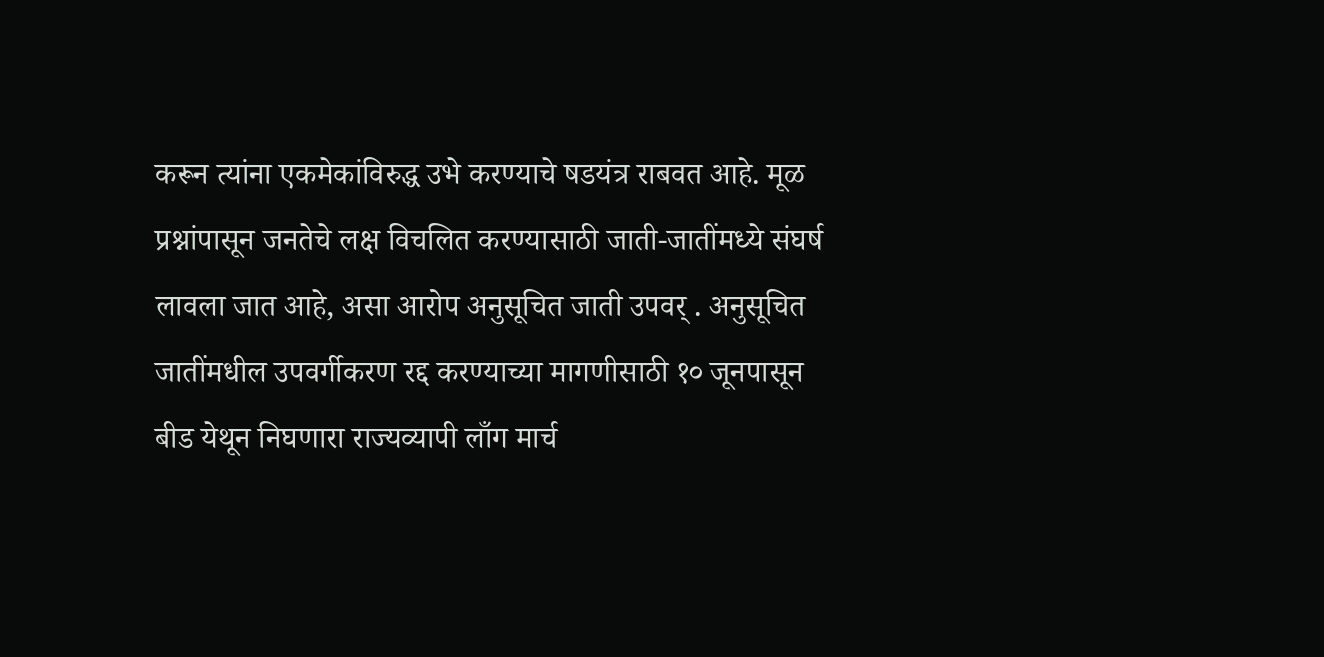करून त्यांना एकमेकांविरुद्ध उभे करण्याचे षडयंत्र राबवत आहे. मूळ प्रश्नांपासून जनतेचे लक्ष विचलित करण्यासाठी जाती-जातींमध्ये संघर्ष लावला जात आहे, असा आरोप अनुसूचित जाती उपवर् . अनुसूचित जातींमधील उपवर्गीकरण रद्द करण्याच्या मागणीसाठी १० जूनपासून बीड येथून निघणारा राज्यव्यापी लाँग मार्च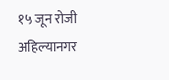१५ जून रोजी अहिल्यानगर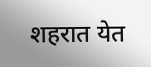शहरात येत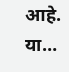आहे. या…